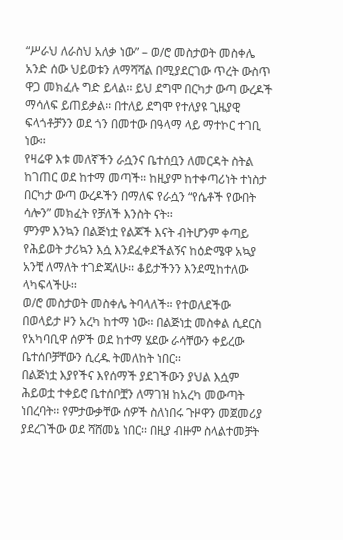“ሥራህ ለራስህ አለቃ ነው” – ወ/ሮ መስታወት መስቀሌ
አንድ ሰው ህይወቱን ለማሻሻል በሚያደርገው ጥረት ውስጥ ዋጋ መክፈሉ ግድ ይላል፡፡ ይህ ደግሞ በርካታ ውጣ ውረዶች ማሳለፍ ይጠይቃል፡፡ በተለይ ደግሞ የተለያዩ ጊዜያዊ ፍላጎቶቻንን ወደ ጎን በመተው በዓላማ ላይ ማተኮር ተገቢ ነው፡፡
የዛሬዋ እቱ መለኛችን ራሷንና ቤተሰቧን ለመርዳት ስትል ከገጠር ወደ ከተማ መጣች። ከዚያም ከተቀጣሪነት ተነስታ በርካታ ውጣ ውረዶችን በማለፍ የራሷን “የሴቶች የውበት ሳሎን” መክፈት የቻለች እንስት ናት፡፡
ምንም እንኳን በልጅነቷ የልጆች እናት ብትሆንም ቀጣይ የሕይወት ታሪኳን እሷ እንደፈቀደችልኝና ከዕድሜዋ አኳያ አንቺ ለማለት ተገድጃለሁ፡፡ ቆይታችንን እንደሚከተለው ላካፍላችሁ፡፡
ወ/ሮ መስታወት መስቀሌ ትባላለች። የተወለደችው በወላይታ ዞን አረካ ከተማ ነው፡፡ በልጅነቷ መስቀል ሲደርስ የአካባቢዋ ሰዎች ወደ ከተማ ሄደው ራሳቸውን ቀይረው ቤተሰቦቻቸውን ሲረዱ ትመለከት ነበር፡፡
በልጅነቷ እያየችና እየሰማች ያደገችውን ያህል እሷም ሕይወቷ ተቀይሮ ቤተሰቦቿን ለማገዝ ከአረካ መውጣት ነበረባት፡፡ የምታውቃቸው ሰዎች ስለነበሩ ጉዞዋን መጀመሪያ ያደረገችው ወደ ሻሸመኔ ነበር፡፡ በዚያ ብዙም ስላልተመቻት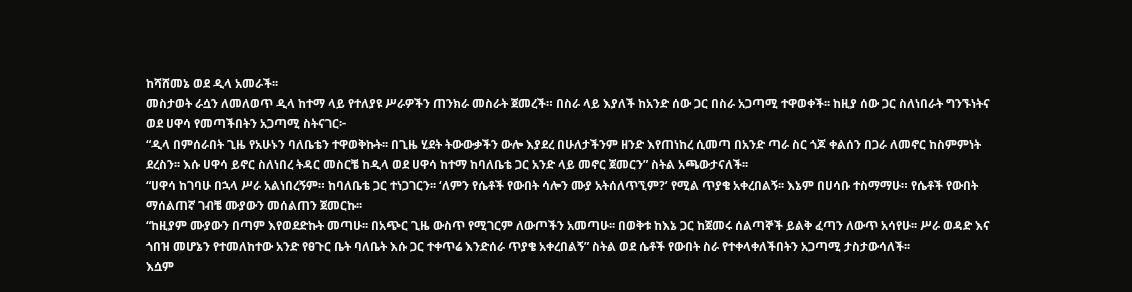ከሻሸመኔ ወደ ዲላ አመራች፡፡
መስታወት ራሷን ለመለወጥ ዲላ ከተማ ላይ የተለያዩ ሥራዎችን ጠንክራ መስራት ጀመረች። በስራ ላይ እያለች ከአንድ ሰው ጋር በስራ አጋጣሚ ተዋወቀች፡፡ ከዚያ ሰው ጋር ስለነበራት ግንኙነትና ወደ ሀዋሳ የመጣችበትን አጋጣሚ ስትናገር፦
“ዲላ በምሰራበት ጊዜ የአሁኑን ባለቤቴን ተዋወቅኩት፡፡ በጊዜ ሂደት ትውውቃችን ውሎ እያደረ በሁለታችንም ዘንድ እየጠነከረ ሲመጣ በአንድ ጣራ ስር ጎጆ ቀልሰን በጋራ ለመኖር ከስምምነት ደረስን፡፡ እሱ ሀዋሳ ይኖር ስለነበረ ትዳር መስርቼ ከዲላ ወደ ሀዋሳ ከተማ ከባለቤቴ ጋር አንድ ላይ መኖር ጀመርን” ስትል አጫውታናለች፡፡
“ሀዋሳ ከገባሁ በኋላ ሥራ አልነበረኝም። ከባለቤቴ ጋር ተነጋገርን፡፡ ‘ለምን የሴቶች የውበት ሳሎን ሙያ አትሰለጥኚም?’ የሚል ጥያቄ አቀረበልኝ፡፡ እኔም በሀሳቡ ተስማማሁ። የሴቶች የውበት ማሰልጠኛ ገብቼ ሙያውን መሰልጠን ጀመርኩ፡፡
“ከዚያም ሙያውን በጣም እየወደድኩት መጣሁ፡፡ በአጭር ጊዜ ውስጥ የሚገርም ለውጦችን አመጣሁ፡፡ በወቅቱ ከእኔ ጋር ከጀመሩ ሰልጣኞች ይልቅ ፈጣን ለውጥ አሳየሁ፡፡ ሥራ ወዳድ እና ጎበዝ መሆኔን የተመለከተው አንድ የፀጉር ቤት ባለቤት እሱ ጋር ተቀጥሬ እንድሰራ ጥያቄ አቀረበልኝ” ስትል ወደ ሴቶች የውበት ስራ የተቀላቀለችበትን አጋጣሚ ታስታውሳለች፡፡
እሷም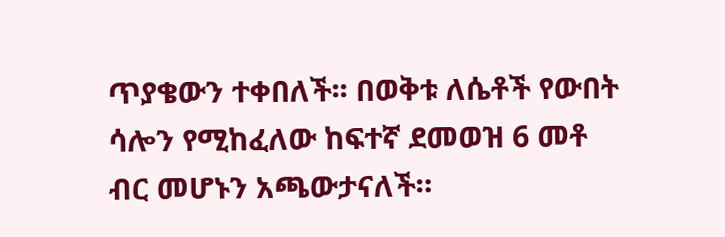ጥያቄውን ተቀበለች፡፡ በወቅቱ ለሴቶች የውበት ሳሎን የሚከፈለው ከፍተኛ ደመወዝ 6 መቶ ብር መሆኑን አጫውታናለች።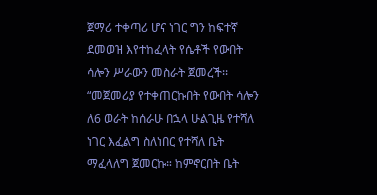ጀማሪ ተቀጣሪ ሆና ነገር ግን ከፍተኛ ደመወዝ እየተከፈላት የሴቶች የውበት ሳሎን ሥራውን መስራት ጀመረች፡፡
“መጀመሪያ የተቀጠርኩበት የውበት ሳሎን ለ6 ወራት ከሰራሁ በኋላ ሁልጊዜ የተሻለ ነገር እፈልግ ስለነበር የተሻለ ቤት ማፈላለግ ጀመርኩ። ከምኖርበት ቤት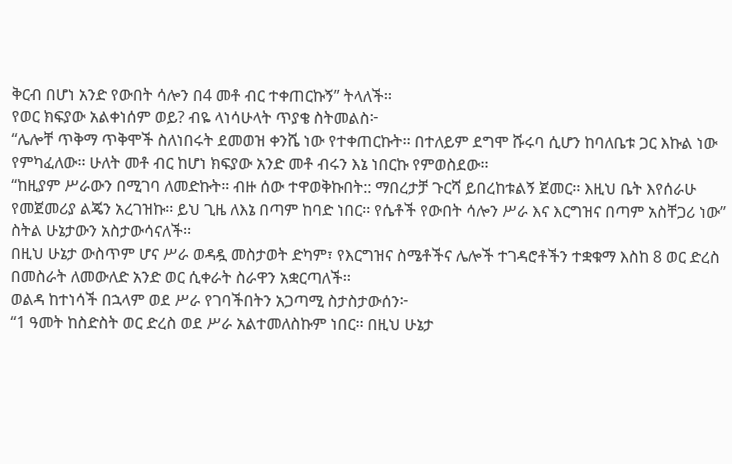ቅርብ በሆነ አንድ የውበት ሳሎን በ4 መቶ ብር ተቀጠርኩኝ” ትላለች፡፡
የወር ክፍያው አልቀነሰም ወይ? ብዬ ላነሳሁላት ጥያቄ ስትመልስ፦
“ሌሎቸ ጥቅማ ጥቅሞች ስለነበሩት ደመወዝ ቀንሼ ነው የተቀጠርኩት፡፡ በተለይም ደግሞ ሹሩባ ሲሆን ከባለቤቱ ጋር እኩል ነው የምካፈለው፡፡ ሁለት መቶ ብር ከሆነ ክፍያው አንድ መቶ ብሩን እኔ ነበርኩ የምወስደው፡፡
“ከዚያም ሥራውን በሚገባ ለመድኩት። ብዙ ሰው ተዋወቅኩበት:: ማበረታቻ ጉርሻ ይበረከቱልኝ ጀመር፡፡ እዚህ ቤት እየሰራሁ የመጀመሪያ ልጄን አረገዝኩ፡፡ ይህ ጊዜ ለእኔ በጣም ከባድ ነበር፡፡ የሴቶች የውበት ሳሎን ሥራ እና እርግዝና በጣም አስቸጋሪ ነው” ስትል ሁኔታውን አስታውሳናለች፡፡
በዚህ ሁኔታ ውስጥም ሆና ሥራ ወዳዷ መስታወት ድካም፣ የእርግዝና ስሜቶችና ሌሎች ተገዳሮቶችን ተቋቁማ እስከ 8 ወር ድረስ በመስራት ለመውለድ አንድ ወር ሲቀራት ስራዋን አቋርጣለች፡፡
ወልዳ ከተነሳች በኋላም ወደ ሥራ የገባችበትን አጋጣሚ ስታስታውሰን፦
“1 ዓመት ከስድስት ወር ድረስ ወደ ሥራ አልተመለስኩም ነበር፡፡ በዚህ ሁኔታ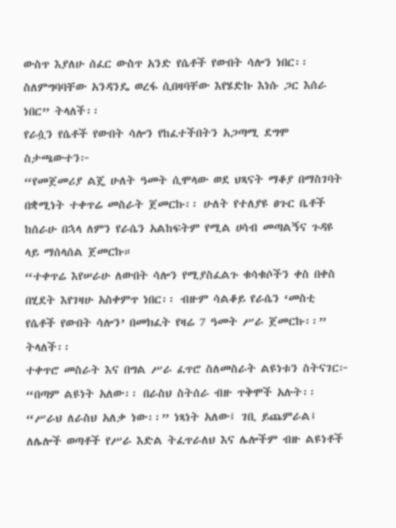ውስጥ እያለሁ ሰፈር ውስጥ አንድ የሴቶች የውበት ሳሎን ነበር፡፡ ስለምግባባቸው አንዳንዴ ወረፋ ሲበዛባቸው እየሄድኩ እነሱ ጋር እሰራ ነበር” ትላለች፡፡
የራሷን የሴቶች የውበት ሳሎን የከፈተችበትን አጋጣሚ ደግሞ ስታጫውተን፦
“የመጀመሪያ ልጄ ሁለት ዓመት ሲሞላው ወደ ህጻናት ማቆያ በማስገባት በቋሚነት ተቀጥሬ መስራት ጀመርኩ፡፡ ሁለት የተለያዩ ፀጉር ቤቶች ከሰራሁ በኋላ ለምን የራሴን አልከፍትም የሚል ሀሳብ መጣልኝና ጉዳዩ ላይ ማሰላሰል ጀመርኩ።
“ተቀጥሬ እየሠራሁ ለውበት ሳሎን የሚያስፈልጉ ቁሳቁሶችን ቀስ በቀስ በሂደት እየገዛሁ አስቀምጥ ነበር፡፡ ብዙም ሳልቆይ የራሴን ‘መስቲ የሴቶች የውበት ሳሎን’ በመክፈት የዛሬ 7 ዓመት ሥራ ጀመርኩ፡፡” ትላለች፡፡
ተቀጥሮ መስራት እና በግል ሥራ ፈጥሮ ስለመስራት ልዩነቱን ስትናገር፦
“በጣም ልዩነት አለው፡፡ በራስህ ስትሰራ ብዙ ጥቅሞች አሉት፡፡ “ሥራህ ለራስህ አለቃ ነው፡፡” ነጻነት አለው፤ ገቢ ይጨምራል፤ ለሌሎች ወጣቶች የሥራ እድል ትፈጥራለህ እና ሌሎችም ብዙ ልዩነቶች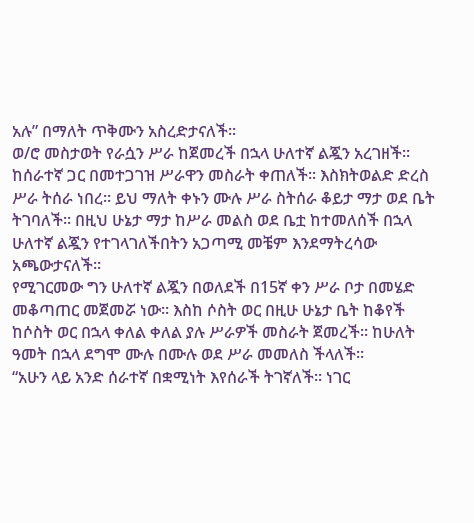አሉ” በማለት ጥቅሙን አስረድታናለች፡፡
ወ/ሮ መስታወት የራሷን ሥራ ከጀመረች በኋላ ሁለተኛ ልጇን አረገዘች፡፡ ከሰራተኛ ጋር በመተጋገዝ ሥራዋን መስራት ቀጠለች፡፡ እስክትወልድ ድረስ ሥራ ትሰራ ነበረ፡፡ ይህ ማለት ቀኑን ሙሉ ሥራ ስትሰራ ቆይታ ማታ ወደ ቤት ትገባለች፡፡ በዚህ ሁኔታ ማታ ከሥራ መልስ ወደ ቤቷ ከተመለሰች በኋላ ሁለተኛ ልጇን የተገላገለችበትን አጋጣሚ መቼም እንደማትረሳው አጫውታናለች፡፡
የሚገርመው ግን ሁለተኛ ልጇን በወለደች በ15ኛ ቀን ሥራ ቦታ በመሄድ መቆጣጠር መጀመሯ ነው፡፡ እስከ ሶስት ወር በዚሁ ሁኔታ ቤት ከቆየች ከሶስት ወር በኋላ ቀለል ቀለል ያሉ ሥራዎች መስራት ጀመረች፡፡ ከሁለት ዓመት በኋላ ደግሞ ሙሉ በሙሉ ወደ ሥራ መመለስ ችላለች፡፡
“አሁን ላይ አንድ ሰራተኛ በቋሚነት እየሰራች ትገኛለች፡፡ ነገር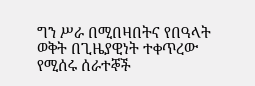ግን ሥራ በሚበዛበትና የበዓላት ወቅት በጊዜያዊነት ተቀጥረው የሚሰሩ ሰራተኞች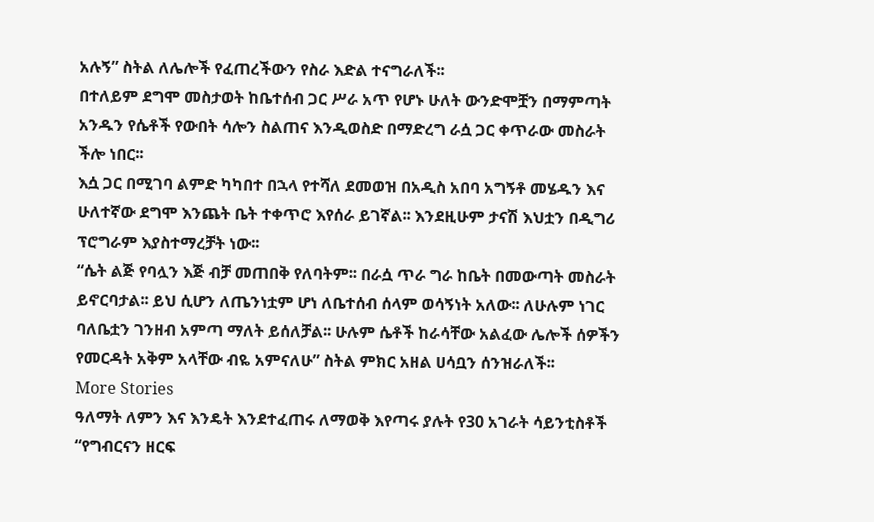አሉኝ” ስትል ለሌሎች የፈጠረችውን የስራ እድል ተናግራለች፡፡
በተለይም ደግሞ መስታወት ከቤተሰብ ጋር ሥራ አጥ የሆኑ ሁለት ውንድሞቿን በማምጣት አንዱን የሴቶች የውበት ሳሎን ስልጠና እንዲወስድ በማድረግ ራሷ ጋር ቀጥራው መስራት ችሎ ነበር፡፡
እሷ ጋር በሚገባ ልምድ ካካበተ በኋላ የተሻለ ደመወዝ በአዲስ አበባ አግኝቶ መሄዱን እና ሁለተኛው ደግሞ እንጨት ቤት ተቀጥሮ እየሰራ ይገኛል፡፡ እንደዚሁም ታናሽ እህቷን በዲግሪ ፕሮግራም እያስተማረቻት ነው፡፡
“ሴት ልጅ የባሏን እጅ ብቻ መጠበቅ የለባትም፡፡ በራሷ ጥራ ግራ ከቤት በመውጣት መስራት ይኖርባታል፡፡ ይህ ሲሆን ለጤንነቷም ሆነ ለቤተሰብ ሰላም ወሳኝነት አለው፡፡ ለሁሉም ነገር ባለቤቷን ገንዘብ አምጣ ማለት ይሰለቻል፡፡ ሁሉም ሴቶች ከራሳቸው አልፈው ሌሎች ሰዎችን የመርዳት አቅም አላቸው ብዬ አምናለሁ” ስትል ምክር አዘል ሀሳቧን ሰንዝራለች፡፡
More Stories
ዓለማት ለምን እና እንዴት እንደተፈጠሩ ለማወቅ እየጣሩ ያሉት የ30 አገራት ሳይንቲስቶች
“የግብርናን ዘርፍ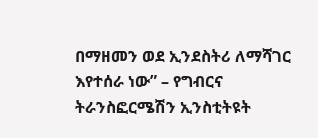በማዘመን ወደ ኢንደስትሪ ለማሻገር እየተሰራ ነው” – የግብርና ትራንስፎርሜሽን ኢንስቲትዩት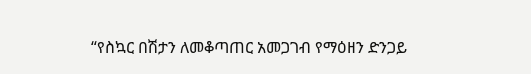“የስኳር በሽታን ለመቆጣጠር አመጋገብ የማዕዘን ድንጋይ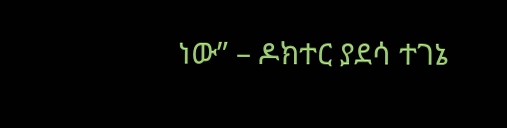ነው” – ዶክተር ያደሳ ተገኔ